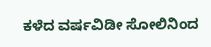ಕಳೆದ ವರ್ಷವಿಡೀ ಸೋಲಿನಿಂದ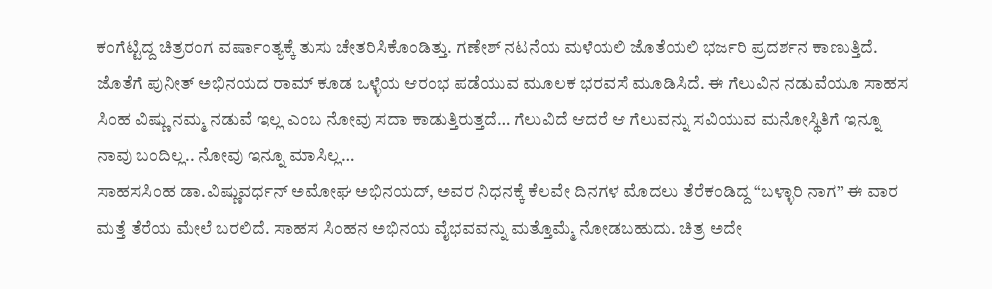ಕಂಗೆಟ್ಟಿದ್ದ ಚಿತ್ರರಂಗ ವರ್ಷಾಂತ್ಯಕ್ಕೆ ತುಸು ಚೇತರಿಸಿಕೊಂಡಿತ್ತು. ಗಣೇಶ್ ನಟನೆಯ ಮಳೆಯಲಿ ಜೊತೆಯಲಿ ಭರ್ಜರಿ ಪ್ರದರ್ಶನ ಕಾಣುತ್ತಿದೆ. ಜೊತೆಗೆ ಪುನೀತ್ ಅಭಿನಯದ ರಾಮ್ ಕೂಡ ಒಳ್ಳೆಯ ಆರಂಭ ಪಡೆಯುವ ಮೂಲಕ ಭರವಸೆ ಮೂಡಿಸಿದೆ. ಈ ಗೆಲುವಿನ ನಡುವೆಯೂ ಸಾಹಸ ಸಿಂಹ ವಿಷ್ಣು ನಮ್ಮ ನಡುವೆ ಇಲ್ಲ ಎಂಬ ನೋವು ಸದಾ ಕಾಡುತ್ತಿರುತ್ತದೆ… ಗೆಲುವಿದೆ ಆದರೆ ಆ ಗೆಲುವನ್ನು ಸವಿಯುವ ಮನೋಸ್ಥಿತಿಗೆ ಇನ್ನೂ ನಾವು ಬಂದಿಲ್ಲ.. ನೋವು ಇನ್ನೂ ಮಾಸಿಲ್ಲ…
ಸಾಹಸಸಿಂಹ ಡಾ.ವಿಷ್ಣುವರ್ಧನ್ ಅಮೋಘ ಅಭಿನಯದ್, ಅವರ ನಿಧನಕ್ಕೆ ಕೆಲವೇ ದಿನಗಳ ಮೊದಲು ತೆರೆಕಂಡಿದ್ದ “ಬಳ್ಳಾರಿ ನಾಗ” ಈ ವಾರ ಮತ್ತೆ ತೆರೆಯ ಮೇಲೆ ಬರಲಿದೆ. ಸಾಹಸ ಸಿಂಹನ ಅಭಿನಯ ವೈಭವವನ್ನು ಮತ್ತೊಮ್ಮೆ ನೋಡಬಹುದು. ಚಿತ್ರ ಅದೇ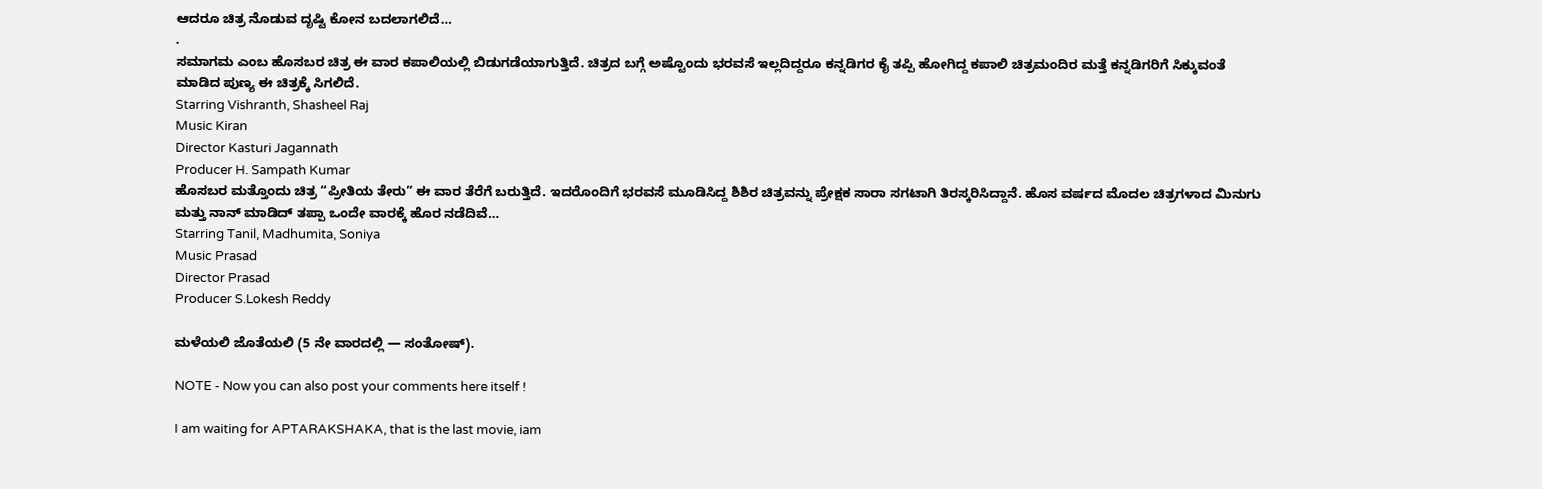ಆದರೂ ಚಿತ್ರ ನೊಡುವ ದೃಷ್ಟಿ ಕೋನ ಬದಲಾಗಲಿದೆ…
.
ಸಮಾಗಮ ಎಂಬ ಹೊಸಬರ ಚಿತ್ರ ಈ ವಾರ ಕಪಾಲಿಯಲ್ಲಿ ಬಿಡುಗಡೆಯಾಗುತ್ತಿದೆ. ಚಿತ್ರದ ಬಗ್ಗೆ ಅಷ್ಟೊಂದು ಭರವಸೆ ಇಲ್ಲದಿದ್ದರೂ ಕನ್ನಡಿಗರ ಕೈ ತಪ್ಪಿ ಹೋಗಿದ್ದ ಕಪಾಲಿ ಚಿತ್ರಮಂದಿರ ಮತ್ತೆ ಕನ್ನಡಿಗರಿಗೆ ಸಿಕ್ಕುವಂತೆ ಮಾಡಿದ ಪುಣ್ಯ ಈ ಚಿತ್ರಕ್ಕೆ ಸಿಗಲಿದೆ.
Starring Vishranth, Shasheel Raj
Music Kiran
Director Kasturi Jagannath
Producer H. Sampath Kumar
ಹೊಸಬರ ಮತ್ತೊಂದು ಚಿತ್ರ “ಪ್ರೀತಿಯ ತೇರು” ಈ ವಾರ ತೆರೆಗೆ ಬರುತ್ತಿದೆ. ಇದರೊಂದಿಗೆ ಭರವಸೆ ಮೂಡಿಸಿದ್ದ ಶಿಶಿರ ಚಿತ್ರವನ್ನು ಪ್ರೇಕ್ಷಕ ಸಾರಾ ಸಗಟಾಗಿ ತಿರಸ್ಕರಿಸಿದ್ದಾನೆ. ಹೊಸ ವರ್ಷದ ಮೊದಲ ಚಿತ್ರಗಳಾದ ಮಿನುಗು ಮತ್ತು ನಾನ್ ಮಾಡಿದ್ ತಪ್ಪಾ ಒಂದೇ ವಾರಕ್ಕೆ ಹೊರ ನಡೆದಿವೆ…
Starring Tanil, Madhumita, Soniya
Music Prasad
Director Prasad
Producer S.Lokesh Reddy

ಮಳೆಯಲಿ ಜೊತೆಯಲಿ (5 ನೇ ವಾರದಲ್ಲಿ — ಸಂತೋಷ್).

NOTE - Now you can also post your comments here itself !

I am waiting for APTARAKSHAKA, that is the last movie, iam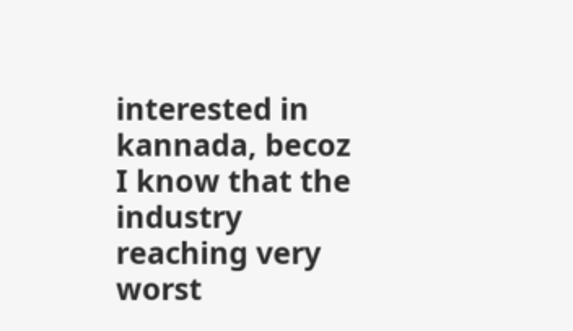interested in kannada, becoz I know that the industry reaching very worst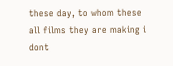these day, to whom these all films they are making i dont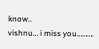know..
vishnu… i miss you……….